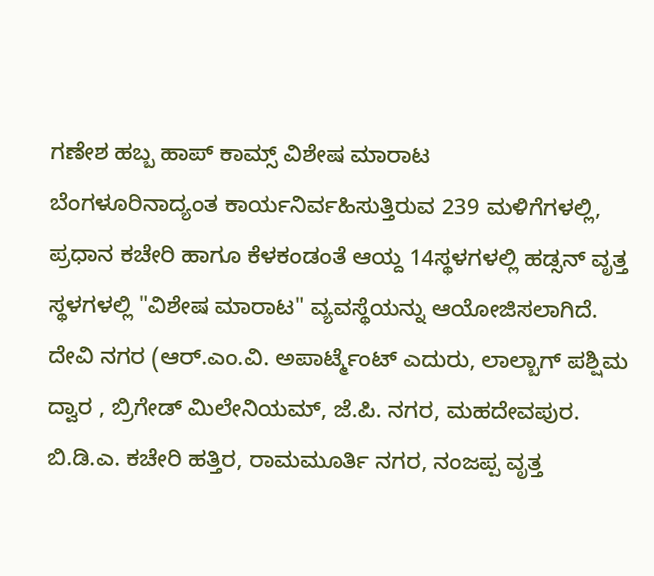ಗಣೇಶ ಹಬ್ಬ ಹಾಪ್ ಕಾಮ್ಸ್ ವಿಶೇಷ ಮಾರಾಟ
ಬೆಂಗಳೂರಿನಾದ್ಯಂತ ಕಾರ್ಯನಿರ್ವಹಿಸುತ್ತಿರುವ 239 ಮಳಿಗೆಗಳಲ್ಲಿ, ಪ್ರಧಾನ ಕಚೇರಿ ಹಾಗೂ ಕೆಳಕಂಡಂತೆ ಆಯ್ದ 14ಸ್ಥಳಗಳಲ್ಲಿ ಹಡ್ಸನ್ ವೃತ್ತ ಸ್ಥಳಗಳಲ್ಲಿ "ವಿಶೇಷ ಮಾರಾಟ" ವ್ಯವಸ್ಥೆಯನ್ನು ಆಯೋಜಿಸಲಾಗಿದೆ.
ದೇವಿ ನಗರ (ಆರ್.ಎಂ.ವಿ. ಅಪಾರ್ಟ್ಮೆಂಟ್ ಎದುರು, ಲಾಲ್ಬಾಗ್ ಪಶ್ಷಿಮ ದ್ವಾರ , ಬ್ರಿಗೇಡ್ ಮಿಲೇನಿಯಮ್, ಜೆ.ಪಿ. ನಗರ, ಮಹದೇವಪುರ. ಬಿ.ಡಿ.ಎ. ಕಚೇರಿ ಹತ್ತಿರ, ರಾಮಮೂರ್ತಿ ನಗರ, ನಂಜಪ್ಪ ವೃತ್ತ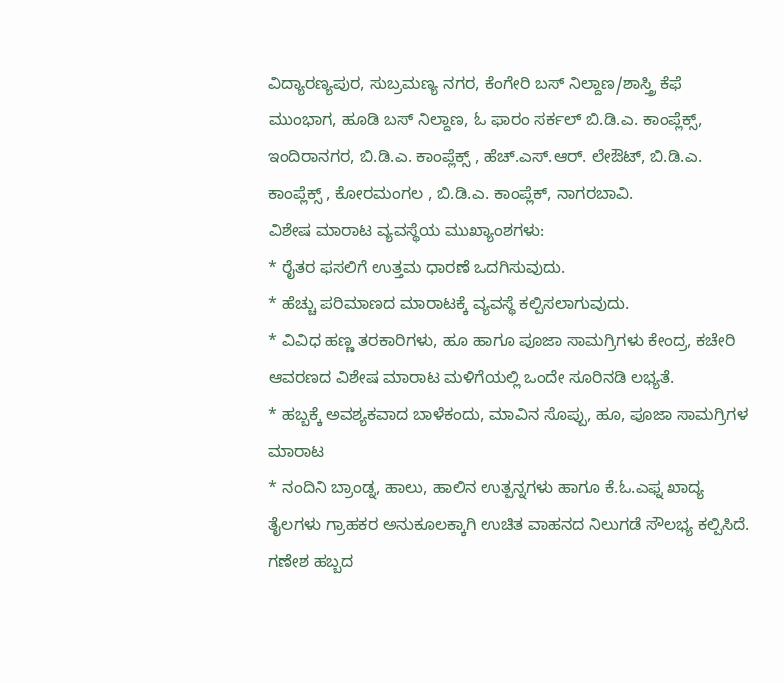ವಿದ್ಯಾರಣ್ಯಪುರ, ಸುಬ್ರಮಣ್ಯ ನಗರ, ಕೆಂಗೇರಿ ಬಸ್ ನಿಲ್ದಾಣ/ಶಾಸ್ತ್ರಿ ಕೆಫೆ ಮುಂಭಾಗ, ಹೂಡಿ ಬಸ್ ನಿಲ್ದಾಣ, ಓ ಫಾರಂ ಸರ್ಕಲ್ ಬಿ.ಡಿ.ಎ. ಕಾಂಪ್ಲೆಕ್ಸ್, ಇಂದಿರಾನಗರ, ಬಿ.ಡಿ.ಎ. ಕಾಂಪ್ಲೆಕ್ಸ್ , ಹೆಚ್.ಎಸ್.ಆರ್. ಲೇಔಟ್, ಬಿ.ಡಿ.ಎ. ಕಾಂಪ್ಲೆಕ್ಸ್ , ಕೋರಮಂಗಲ , ಬಿ.ಡಿ.ಎ. ಕಾಂಪ್ಲೆಕ್, ನಾಗರಬಾವಿ.
ವಿಶೇಷ ಮಾರಾಟ ವ್ಯವಸ್ಥೆಯ ಮುಖ್ಯಾಂಶಗಳು:
* ರೈತರ ಫಸಲಿಗೆ ಉತ್ತಮ ಧಾರಣೆ ಒದಗಿಸುವುದು.
* ಹೆಚ್ಚು ಪರಿಮಾಣದ ಮಾರಾಟಕ್ಕೆ ವ್ಯವಸ್ಥೆ ಕಲ್ಪಿಸಲಾಗುವುದು.
* ವಿವಿಧ ಹಣ್ಣ ತರಕಾರಿಗಳು, ಹೂ ಹಾಗೂ ಪೂಜಾ ಸಾಮಗ್ರಿಗಳು ಕೇಂದ್ರ, ಕಚೇರಿ ಆವರಣದ ವಿಶೇಷ ಮಾರಾಟ ಮಳಿಗೆಯಲ್ಲಿ ಒಂದೇ ಸೂರಿನಡಿ ಲಭ್ಯತೆ.
* ಹಬ್ಬಕ್ಕೆ ಅವಶ್ಯಕವಾದ ಬಾಳೆಕಂದು, ಮಾವಿನ ಸೊಪ್ಪು, ಹೂ, ಪೂಜಾ ಸಾಮಗ್ರಿಗಳ ಮಾರಾಟ
* ನಂದಿನಿ ಬ್ರಾಂಡ್ನ, ಹಾಲು, ಹಾಲಿನ ಉತ್ಪನ್ನಗಳು ಹಾಗೂ ಕೆ.ಓ.ಎಫ್ನ ಖಾದ್ಯ ತೈಲಗಳು ಗ್ರಾಹಕರ ಅನುಕೂಲಕ್ಕಾಗಿ ಉಚಿತ ವಾಹನದ ನಿಲುಗಡೆ ಸೌಲಭ್ಯ ಕಲ್ಪಿಸಿದೆ.
ಗಣೇಶ ಹಬ್ಬದ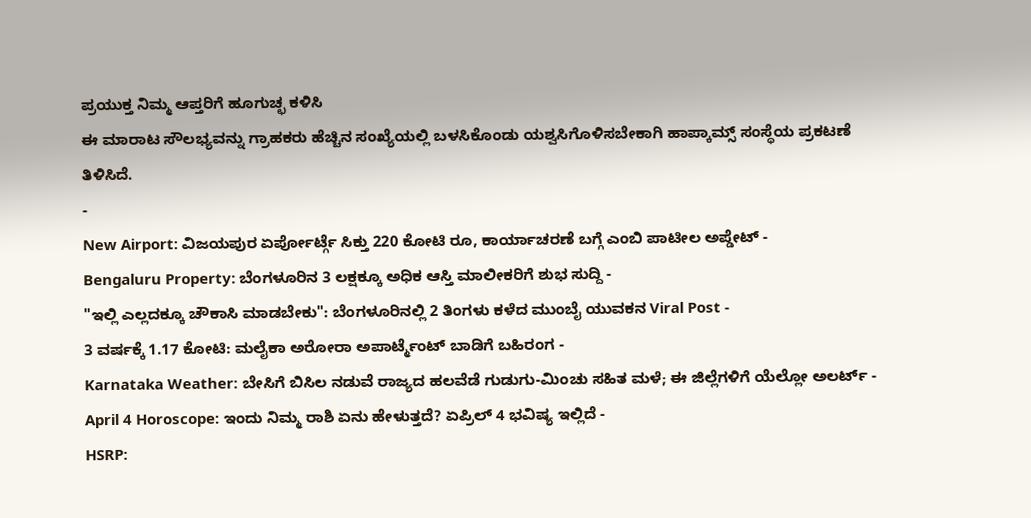ಪ್ರಯುಕ್ತ ನಿಮ್ಮ ಆಪ್ತರಿಗೆ ಹೂಗುಚ್ಛ ಕಳಿಸಿ
ಈ ಮಾರಾಟ ಸೌಲಭ್ಯವನ್ನು ಗ್ರಾಹಕರು ಹೆಚ್ಚಿನ ಸಂಖ್ಯೆಯಲ್ಲಿ ಬಳಸಿಕೊಂಡು ಯಶ್ವಸಿಗೊಳಿಸಬೇಕಾಗಿ ಹಾಪ್ಕಾಮ್ಸ್ ಸಂಸ್ಥೆಯ ಪ್ರಕಟಣೆ ತಿಳಿಸಿದೆ.
-
New Airport: ವಿಜಯಪುರ ಏರ್ಪೋರ್ಟ್ಗೆ ಸಿಕ್ತು 220 ಕೋಟಿ ರೂ, ಕಾರ್ಯಾಚರಣೆ ಬಗ್ಗೆ ಎಂಬಿ ಪಾಟೀಲ ಅಪ್ಡೇಟ್ -
Bengaluru Property: ಬೆಂಗಳೂರಿನ 3 ಲಕ್ಷಕ್ಕೂ ಅಧಿಕ ಆಸ್ತಿ ಮಾಲೀಕರಿಗೆ ಶುಭ ಸುದ್ದಿ -
"ಇಲ್ಲಿ ಎಲ್ಲದಕ್ಕೂ ಚೌಕಾಸಿ ಮಾಡಬೇಕು": ಬೆಂಗಳೂರಿನಲ್ಲಿ 2 ತಿಂಗಳು ಕಳೆದ ಮುಂಬೈ ಯುವಕನ Viral Post -
3 ವರ್ಷಕ್ಕೆ 1.17 ಕೋಟಿ: ಮಲೈಕಾ ಅರೋರಾ ಅಪಾರ್ಟ್ಮೆಂಟ್ ಬಾಡಿಗೆ ಬಹಿರಂಗ -
Karnataka Weather: ಬೇಸಿಗೆ ಬಿಸಿಲ ನಡುವೆ ರಾಜ್ಯದ ಹಲವೆಡೆ ಗುಡುಗು-ಮಿಂಚು ಸಹಿತ ಮಳೆ; ಈ ಜಿಲ್ಲೆಗಳಿಗೆ ಯೆಲ್ಲೋ ಅಲರ್ಟ್ -
April 4 Horoscope: ಇಂದು ನಿಮ್ಮ ರಾಶಿ ಏನು ಹೇಳುತ್ತದೆ? ಏಪ್ರಿಲ್ 4 ಭವಿಷ್ಯ ಇಲ್ಲಿದೆ -
HSRP: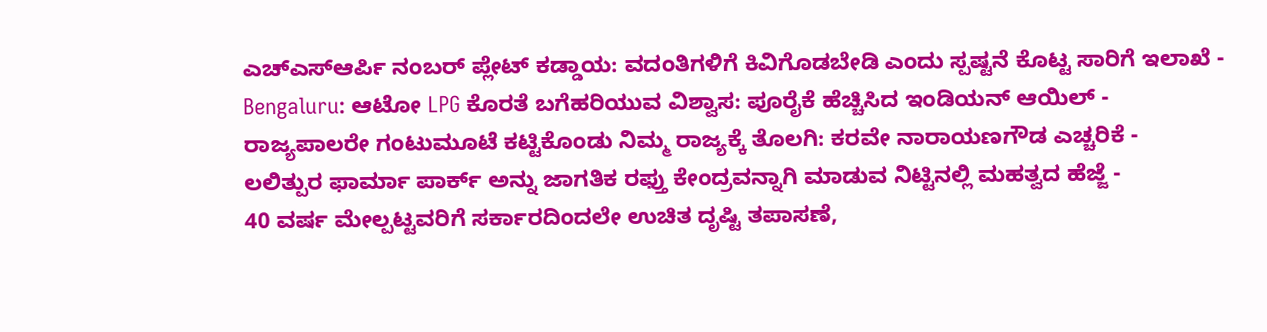ಎಚ್ಎಸ್ಆರ್ಪಿ ನಂಬರ್ ಪ್ಲೇಟ್ ಕಡ್ಡಾಯ: ವದಂತಿಗಳಿಗೆ ಕಿವಿಗೊಡಬೇಡಿ ಎಂದು ಸ್ಪಷ್ಟನೆ ಕೊಟ್ಟ ಸಾರಿಗೆ ಇಲಾಖೆ -
Bengaluru: ಆಟೋ LPG ಕೊರತೆ ಬಗೆಹರಿಯುವ ವಿಶ್ವಾಸ: ಪೂರೈಕೆ ಹೆಚ್ಚಿಸಿದ ಇಂಡಿಯನ್ ಆಯಿಲ್ -
ರಾಜ್ಯಪಾಲರೇ ಗಂಟುಮೂಟೆ ಕಟ್ಟಿಕೊಂಡು ನಿಮ್ಮ ರಾಜ್ಯಕ್ಕೆ ತೊಲಗಿ: ಕರವೇ ನಾರಾಯಣಗೌಡ ಎಚ್ಚರಿಕೆ -
ಲಲಿತ್ಪುರ ಫಾರ್ಮಾ ಪಾರ್ಕ್ ಅನ್ನು ಜಾಗತಿಕ ರಫ್ತು ಕೇಂದ್ರವನ್ನಾಗಿ ಮಾಡುವ ನಿಟ್ಟಿನಲ್ಲಿ ಮಹತ್ವದ ಹೆಜ್ಜೆ -
40 ವರ್ಷ ಮೇಲ್ಪಟ್ಟವರಿಗೆ ಸರ್ಕಾರದಿಂದಲೇ ಉಚಿತ ದೃಷ್ಟಿ ತಪಾಸಣೆ,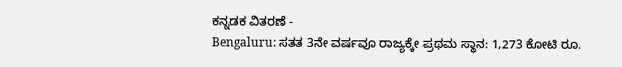ಕನ್ನಡಕ ವಿತರಣೆ -
Bengaluru: ಸತತ 3ನೇ ವರ್ಷವೂ ರಾಜ್ಯಕ್ಕೇ ಪ್ರಥಮ ಸ್ಥಾನ: 1,273 ಕೋಟಿ ರೂ.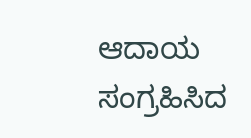ಆದಾಯ ಸಂಗ್ರಹಿಸಿದ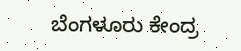ಬೆಂಗಳೂರು ಕೇಂದ್ರ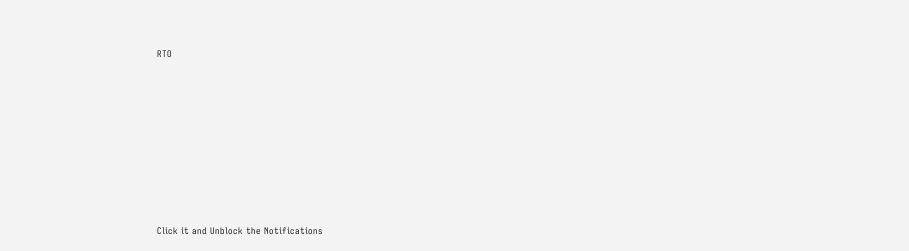RTO













Click it and Unblock the Notifications